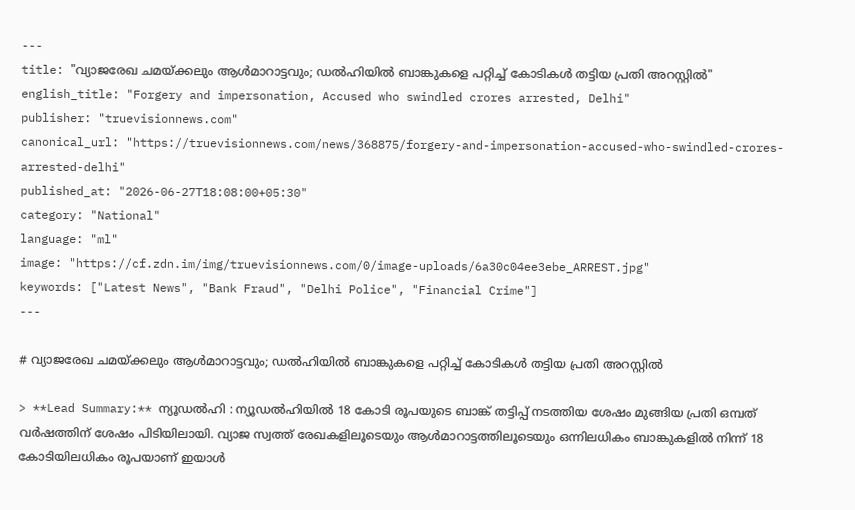---
title: "വ്യാജരേഖ ചമയ്ക്കലും ആൾമാറാട്ടവും; ഡൽഹിയിൽ ബാങ്കുകളെ പറ്റിച്ച് കോടികൾ തട്ടിയ പ്രതി അറസ്റ്റിൽ"
english_title: "Forgery and impersonation, Accused who swindled crores arrested, Delhi"
publisher: "truevisionnews.com"
canonical_url: "https://truevisionnews.com/news/368875/forgery-and-impersonation-accused-who-swindled-crores-arrested-delhi"
published_at: "2026-06-27T18:08:00+05:30"
category: "National"
language: "ml"
image: "https://cf.zdn.im/img/truevisionnews.com/0/image-uploads/6a30c04ee3ebe_ARREST.jpg"
keywords: ["Latest News", "Bank Fraud", "Delhi Police", "Financial Crime"]
---

# വ്യാജരേഖ ചമയ്ക്കലും ആൾമാറാട്ടവും; ഡൽഹിയിൽ ബാങ്കുകളെ പറ്റിച്ച് കോടികൾ തട്ടിയ പ്രതി അറസ്റ്റിൽ

> **Lead Summary:** ന്യൂഡൽഹി : ന്യൂഡൽഹിയിൽ 18 കോടി രൂപയുടെ ബാങ്ക് തട്ടിപ്പ് നടത്തിയ ശേഷം മുങ്ങിയ പ്രതി ഒമ്പത് വർഷത്തിന് ശേഷം പിടിയിലായി. വ്യാജ സ്വത്ത് രേഖകളിലൂടെയും ആൾമാറാട്ടത്തിലൂടെയും ഒന്നിലധികം ബാങ്കുകളിൽ നിന്ന് 18 കോടിയിലധികം രൂപയാണ് ഇയാൾ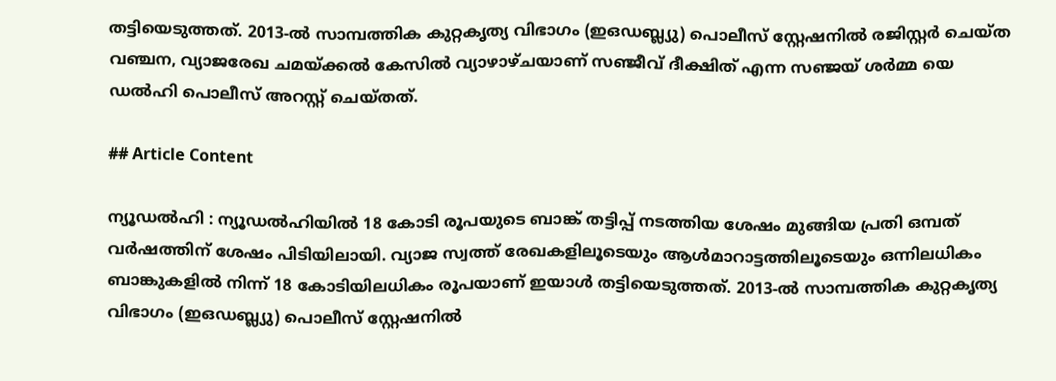തട്ടിയെടുത്തത്. 2013-ൽ സാമ്പത്തിക കുറ്റകൃത്യ വിഭാഗം (ഇഒഡബ്ല്യു) പൊലീസ് സ്റ്റേഷനിൽ രജിസ്റ്റർ ചെയ്ത വഞ്ചന, വ്യാജരേഖ ചമയ്ക്കൽ കേസിൽ വ്യാഴാഴ്ചയാണ് സഞ്ജീവ് ദീക്ഷിത് എന്ന സഞ്ജയ് ശർമ്മ യെ ഡൽഹി പൊലീസ് അറസ്റ്റ് ചെയ്തത്.

## Article Content

ന്യൂഡൽഹി : ന്യൂഡൽഹിയിൽ 18 കോടി രൂപയുടെ ബാങ്ക് തട്ടിപ്പ് നടത്തിയ ശേഷം മുങ്ങിയ പ്രതി ഒമ്പത് വർഷത്തിന് ശേഷം പിടിയിലായി. വ്യാജ സ്വത്ത് രേഖകളിലൂടെയും ആൾമാറാട്ടത്തിലൂടെയും ഒന്നിലധികം ബാങ്കുകളിൽ നിന്ന് 18 കോടിയിലധികം രൂപയാണ് ഇയാൾ തട്ടിയെടുത്തത്. 2013-ൽ സാമ്പത്തിക കുറ്റകൃത്യ വിഭാഗം (ഇഒഡബ്ല്യു) പൊലീസ് സ്റ്റേഷനിൽ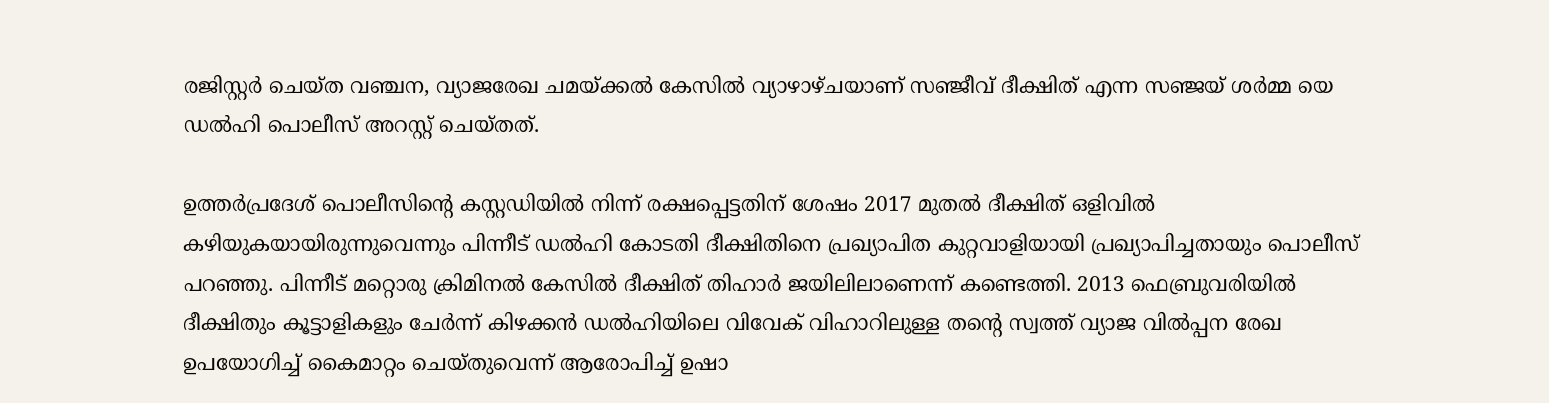രജിസ്റ്റർ ചെയ്ത വഞ്ചന, വ്യാജരേഖ ചമയ്ക്കൽ കേസിൽ വ്യാഴാഴ്ചയാണ് സഞ്ജീവ് ദീക്ഷിത് എന്ന സഞ്ജയ് ശർമ്മ യെ ഡൽഹി പൊലീസ് അറസ്റ്റ് ചെയ്തത്.

ഉത്തർപ്രദേശ് പൊലീസിന്റെ കസ്റ്റഡിയിൽ നിന്ന് രക്ഷപ്പെട്ടതിന് ശേഷം 2017 മുതൽ ദീക്ഷിത് ഒളിവിൽ കഴിയുകയായിരുന്നുവെന്നും പിന്നീട് ഡൽഹി കോടതി ദീക്ഷിതിനെ പ്രഖ്യാപിത കുറ്റവാളിയായി പ്രഖ്യാപിച്ചതായും പൊലീസ് പറഞ്ഞു. പിന്നീട് മറ്റൊരു ക്രിമിനൽ കേസിൽ ദീക്ഷിത് തിഹാർ ജയിലിലാണെന്ന് കണ്ടെത്തി. 2013 ഫെബ്രുവരിയിൽ ദീക്ഷിതും കൂട്ടാളികളും ചേർന്ന് കിഴക്കൻ ഡൽഹിയിലെ വിവേക് വിഹാറിലുള്ള തന്റെ സ്വത്ത് വ്യാജ വിൽപ്പന രേഖ ഉപയോഗിച്ച് കൈമാറ്റം ചെയ്തുവെന്ന് ആരോപിച്ച് ഉഷാ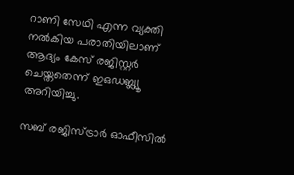റാണി സേഥി എന്ന വ്യക്തി നൽകിയ പരാതിയിലാണ് ആദ്യം കേസ് രജിസ്റ്റർ ചെയ്തതെന്ന് ഇഒഡബ്ല്യൂ അറിയിച്ചു.

സബ് രജിസ്ട്രാർ ഓഫീസിൽ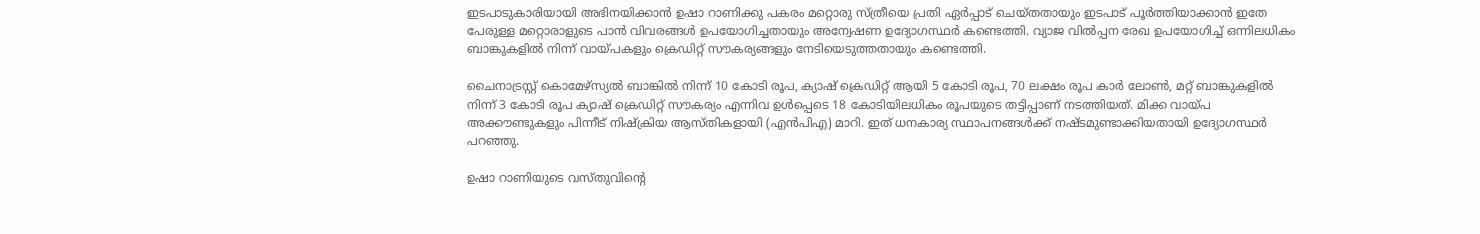ഇടപാടുകാരിയായി അഭിനയിക്കാൻ ഉഷാ റാണിക്കു പകരം മറ്റൊരു സ്ത്രീയെ പ്രതി ഏർപ്പാട് ചെയ്തതായും ഇടപാട് പൂർത്തിയാക്കാൻ ഇതേ പേരുള്ള മറ്റൊരാളുടെ പാൻ വിവരങ്ങൾ ഉപയോഗിച്ചതായും അന്വേഷണ ഉദ്യോഗസ്ഥർ കണ്ടെത്തി. വ്യാജ വിൽപ്പന രേഖ ഉപയോഗിച്ച് ഒന്നിലധികം ബാങ്കുകളിൽ നിന്ന് വായ്പകളും ക്രെഡിറ്റ് സൗകര്യങ്ങളും നേടിയെടുത്തതായും കണ്ടെത്തി.

ചൈനാട്രസ്റ്റ് കൊമേഴ്‌സ്യൽ ബാങ്കിൽ നിന്ന് 10 കോടി രൂപ, ക്യാഷ് ക്രെഡിറ്റ് ആയി 5 കോടി രൂപ, 70 ലക്ഷം രൂപ കാർ ലോൺ, മറ്റ് ബാങ്കുകളിൽ നിന്ന് 3 കോടി രൂപ ക്യാഷ് ക്രെഡിറ്റ് സൗകര്യം എന്നിവ ഉൾപ്പെടെ 18 കോടിയിലധികം രൂപയുടെ തട്ടിപ്പാണ് നടത്തിയത്. മിക്ക വായ്പ അക്കൗണ്ടുകളും പിന്നീട് നിഷ്‌ക്രിയ ആസ്തികളായി (എൻ‌പി‌എ) മാറി. ഇത് ധനകാര്യ സ്ഥാപനങ്ങൾക്ക് നഷ്ടമുണ്ടാക്കിയതായി ഉദ്യോഗസ്ഥർ പറഞ്ഞു.

ഉഷാ റാണിയുടെ വസ്തുവിന്റെ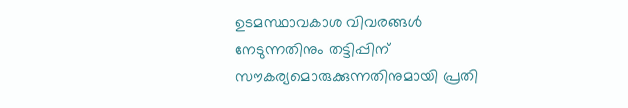ഉടമസ്ഥാവകാശ വിവരങ്ങൾ നേടുന്നതിനും തട്ടിപ്പിന് സൗകര്യമൊരുക്കുന്നതിനുമായി പ്രതി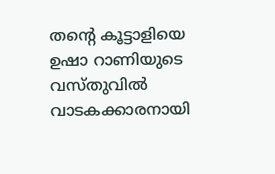തന്റെ കൂട്ടാളിയെ ഉഷാ റാണിയുടെ വസ്തുവിൽ വാടകക്കാരനായി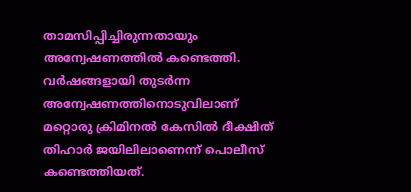താമസിപ്പിച്ചിരുന്നതായും അന്വേഷണത്തിൽ കണ്ടെത്തി. വർഷങ്ങളായി തുടർന്ന അന്വേഷണത്തിനൊടുവിലാണ് മറ്റൊരു ക്രിമിനൽ കേസിൽ ദീക്ഷിത് തിഹാർ ജയിലിലാണെന്ന് പൊലീസ് കണ്ടെത്തിയത്.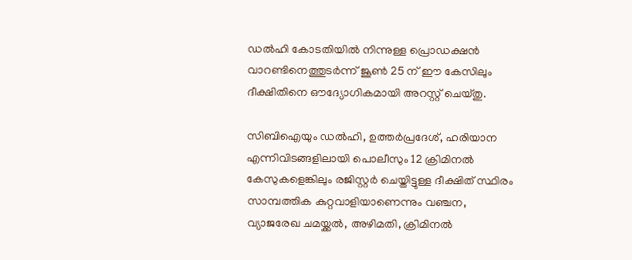ഡൽഹി കോടതിയിൽ നിന്നുള്ള പ്രൊഡക്ഷൻ വാറണ്ടിനെത്തുടർന്ന് ജൂൺ 25 ന് ഈ കേസിലും ദീക്ഷിതിനെ ഔദ്യോഗികമായി അറസ്റ്റ് ചെയ്തു.

സിബിഐയും ഡൽഹി, ഉത്തർപ്രദേശ്, ഹരിയാന എന്നിവിടങ്ങളിലായി പൊലീസും 12 ക്രിമിനൽ കേസുകളെങ്കിലും രജിസ്റ്റർ ചെയ്തിട്ടുള്ള ദീക്ഷിത് സ്ഥിരം സാമ്പത്തിക കുറ്റവാളിയാണെന്നും വഞ്ചന, വ്യാജരേഖ ചമയ്ക്കൽ, അഴിമതി, ക്രിമിനൽ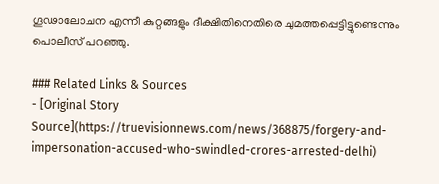ഗൂഢാലോചന എന്നീ കുറ്റങ്ങളും ദീക്ഷിതിനെതിരെ ചുമത്തപ്പെട്ടിട്ടുണ്ടെന്നും പൊലീസ് പറഞ്ഞു.

### Related Links & Sources
- [Original Story Source](https://truevisionnews.com/news/368875/forgery-and-impersonation-accused-who-swindled-crores-arrested-delhi)